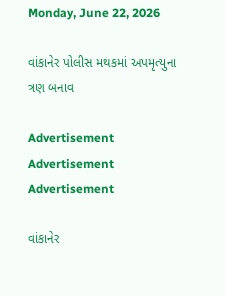Monday, June 22, 2026

વાંકાનેર પોલીસ મથકમાં અપમૃત્યુના ત્રણ બનાવ

Advertisement
Advertisement
Advertisement

વાંકાનેર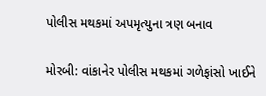પોલીસ મથકમાં અપમૃત્યુના ત્રણ બનાવ

મોરબી: વાંકાનેર પોલીસ મથકમાં ગળેફાંસો ખાઈને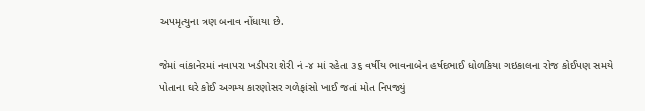અપમૃત્યુના ત્રણ બનાવ નોંધાયા છે.

જેમાં વાંકાનેરમાં નવાપરા ખડીપરા શેરી નં -૪ માં રહેતા ૩૬ વર્ષીય ભાવનાબેન હર્ષદભાઈ ધોળકિયા ગઇકાલના રોજ કોઈપણ સમયે પોતાના ઘરે કોઈ અગમ્ય કારણોસર ગળેફાંસો ખાઈ જતાં મોત નિપજ્યું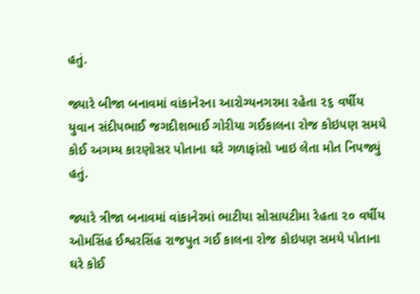હતું.

જ્યારે બીજા બનાવમાં વાંકાનેરના આરોગ્યનગરમા રહેતા ૨૬ વર્ષીય યુવાન સંદીપભાઈ જગદીશભાઈ ગોરીયા ગઈકાલના રોજ કોઇપણ સમયે કોઈ અગમ્ય કારણોસર પોતાના ઘરે ગળાફાંસો ખાઇ લેતા મોત નિપજ્યું હતું.

જ્યારે ત્રીજા બનાવમાં વાંકાનેરમાં ભાટીયા સોસાયટીમા રેહતા ૨૦ વર્ષીય ઓમસિંહ ઈશ્વરસિંહ રાજપુત ગઈ કાલના રોજ કોઇપણ સમયે પોતાના ઘરે કોઈ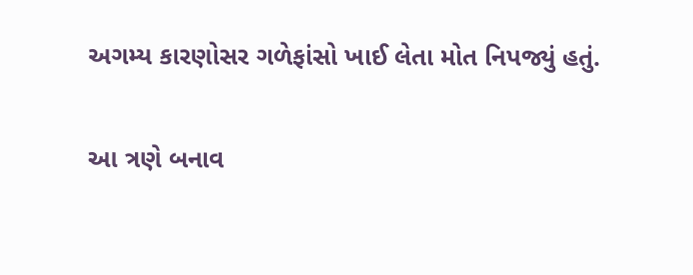અગમ્ય કારણોસર ગળેફાંસો ખાઈ લેતા મોત નિપજ્યું હતું.

આ ત્રણે બનાવ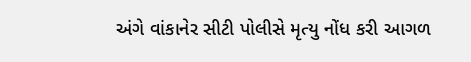અંગે વાંકાનેર સીટી પોલીસે મૃત્યુ નોંધ કરી આગળ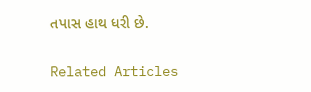તપાસ હાથ ધરી છે.

Related Articles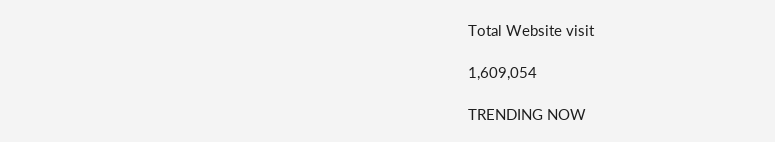Total Website visit

1,609,054

TRENDING NOW